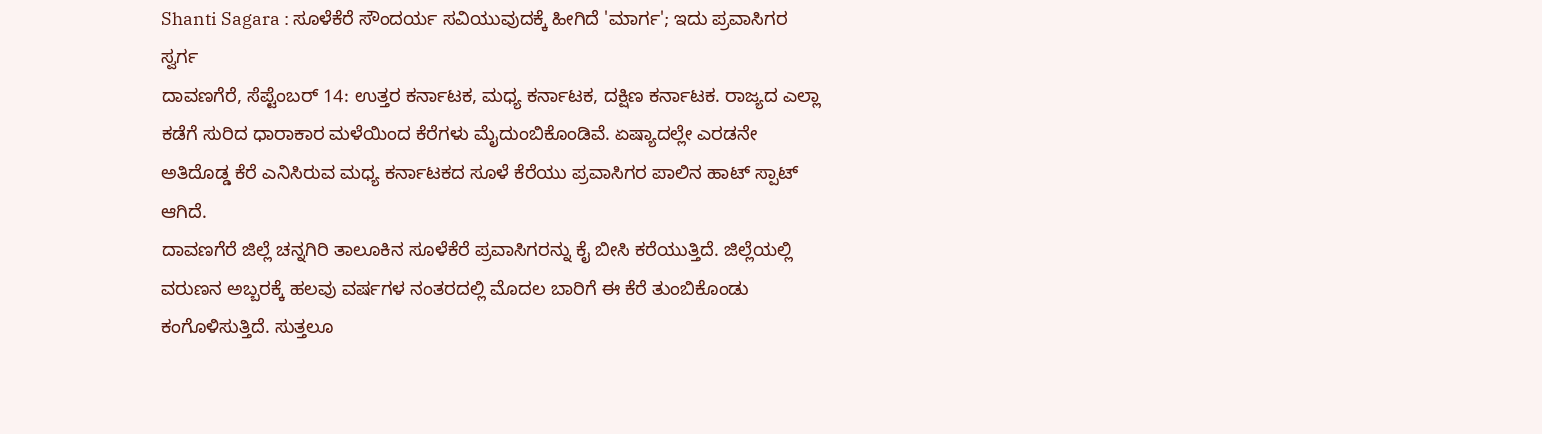Shanti Sagara : ಸೂಳೆಕೆರೆ ಸೌಂದರ್ಯ ಸವಿಯುವುದಕ್ಕೆ ಹೀಗಿದೆ 'ಮಾರ್ಗ'; ಇದು ಪ್ರವಾಸಿಗರ ಸ್ವರ್ಗ
ದಾವಣಗೆರೆ, ಸೆಪ್ಟೆಂಬರ್ 14: ಉತ್ತರ ಕರ್ನಾಟಕ, ಮಧ್ಯ ಕರ್ನಾಟಕ, ದಕ್ಷಿಣ ಕರ್ನಾಟಕ. ರಾಜ್ಯದ ಎಲ್ಲಾ ಕಡೆಗೆ ಸುರಿದ ಧಾರಾಕಾರ ಮಳೆಯಿಂದ ಕೆರೆಗಳು ಮೈದುಂಬಿಕೊಂಡಿವೆ. ಏಷ್ಯಾದಲ್ಲೇ ಎರಡನೇ ಅತಿದೊಡ್ಡ ಕೆರೆ ಎನಿಸಿರುವ ಮಧ್ಯ ಕರ್ನಾಟಕದ ಸೂಳೆ ಕೆರೆಯು ಪ್ರವಾಸಿಗರ ಪಾಲಿನ ಹಾಟ್ ಸ್ಪಾಟ್ ಆಗಿದೆ.
ದಾವಣಗೆರೆ ಜಿಲ್ಲೆ ಚನ್ನಗಿರಿ ತಾಲೂಕಿನ ಸೂಳೆಕೆರೆ ಪ್ರವಾಸಿಗರನ್ನು ಕೈ ಬೀಸಿ ಕರೆಯುತ್ತಿದೆ. ಜಿಲ್ಲೆಯಲ್ಲಿ ವರುಣನ ಅಬ್ಬರಕ್ಕೆ ಹಲವು ವರ್ಷಗಳ ನಂತರದಲ್ಲಿ ಮೊದಲ ಬಾರಿಗೆ ಈ ಕೆರೆ ತುಂಬಿಕೊಂಡು ಕಂಗೊಳಿಸುತ್ತಿದೆ. ಸುತ್ತಲೂ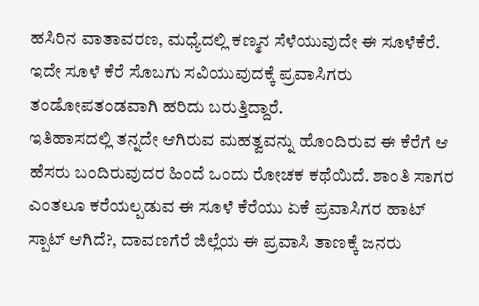ಹಸಿರಿನ ವಾತಾವರಣ, ಮಧ್ಯೆದಲ್ಲಿ ಕಣ್ಮನ ಸೆಳೆಯುವುದೇ ಈ ಸೂಳೆಕೆರೆ. ಇದೇ ಸೂಳೆ ಕೆರೆ ಸೊಬಗು ಸವಿಯುವುದಕ್ಕೆ ಪ್ರವಾಸಿಗರು ತಂಡೋಪತಂಡವಾಗಿ ಹರಿದು ಬರುತ್ತಿದ್ದಾರೆ.
ಇತಿಹಾಸದಲ್ಲಿ ತನ್ನದೇ ಆಗಿರುವ ಮಹತ್ವವನ್ನು ಹೊಂದಿರುವ ಈ ಕೆರೆಗೆ ಆ ಹೆಸರು ಬಂದಿರುವುದರ ಹಿಂದೆ ಒಂದು ರೋಚಕ ಕಥೆಯಿದೆ. ಶಾಂತಿ ಸಾಗರ ಎಂತಲೂ ಕರೆಯಲ್ಪಡುವ ಈ ಸೂಳೆ ಕೆರೆಯು ಏಕೆ ಪ್ರವಾಸಿಗರ ಹಾಟ್ ಸ್ಪಾಟ್ ಆಗಿದೆ?, ದಾವಣಗೆರೆ ಜಿಲ್ಲೆಯ ಈ ಪ್ರವಾಸಿ ತಾಣಕ್ಕೆ ಜನರು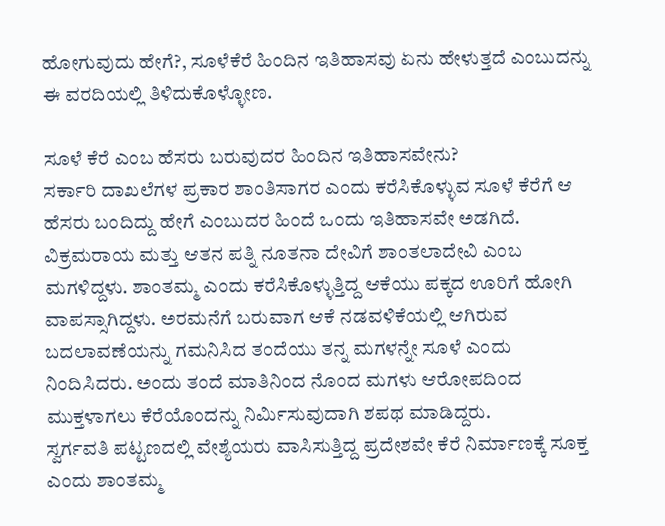ಹೋಗುವುದು ಹೇಗೆ?, ಸೂಳೆಕೆರೆ ಹಿಂದಿನ ಇತಿಹಾಸವು ಏನು ಹೇಳುತ್ತದೆ ಎಂಬುದನ್ನು ಈ ವರದಿಯಲ್ಲಿ ತಿಳಿದುಕೊಳ್ಳೋಣ.

ಸೂಳೆ ಕೆರೆ ಎಂಬ ಹೆಸರು ಬರುವುದರ ಹಿಂದಿನ ಇತಿಹಾಸವೇನು?
ಸರ್ಕಾರಿ ದಾಖಲೆಗಳ ಪ್ರಕಾರ ಶಾಂತಿಸಾಗರ ಎಂದು ಕರೆಸಿಕೊಳ್ಳುವ ಸೂಳೆ ಕೆರೆಗೆ ಆ ಹೆಸರು ಬಂದಿದ್ದು ಹೇಗೆ ಎಂಬುದರ ಹಿಂದೆ ಒಂದು ಇತಿಹಾಸವೇ ಅಡಗಿದೆ. ವಿಕ್ರಮರಾಯ ಮತ್ತು ಆತನ ಪತ್ನಿ ನೂತನಾ ದೇವಿಗೆ ಶಾಂತಲಾದೇವಿ ಎಂಬ ಮಗಳಿದ್ದಳು. ಶಾಂತಮ್ಮ ಎಂದು ಕರೆಸಿಕೊಳ್ಳುತ್ತಿದ್ದ ಆಕೆಯು ಪಕ್ಕದ ಊರಿಗೆ ಹೋಗಿ ವಾಪಸ್ಸಾಗಿದ್ದಳು. ಅರಮನೆಗೆ ಬರುವಾಗ ಆಕೆ ನಡವಳಿಕೆಯಲ್ಲಿ ಆಗಿರುವ ಬದಲಾವಣೆಯನ್ನು ಗಮನಿಸಿದ ತಂದೆಯು ತನ್ನ ಮಗಳನ್ನೇ ಸೂಳೆ ಎಂದು ನಿಂದಿಸಿದರು. ಅಂದು ತಂದೆ ಮಾತಿನಿಂದ ನೊಂದ ಮಗಳು ಆರೋಪದಿಂದ ಮುಕ್ತಳಾಗಲು ಕೆರೆಯೊಂದನ್ನು ನಿರ್ಮಿಸುವುದಾಗಿ ಶಪಥ ಮಾಡಿದ್ದರು.
ಸ್ವರ್ಗವತಿ ಪಟ್ಟಣದಲ್ಲಿ ವೇಶ್ಯೆಯರು ವಾಸಿಸುತ್ತಿದ್ದ ಪ್ರದೇಶವೇ ಕೆರೆ ನಿರ್ಮಾಣಕ್ಕೆ ಸೂಕ್ತ ಎಂದು ಶಾಂತಮ್ಮ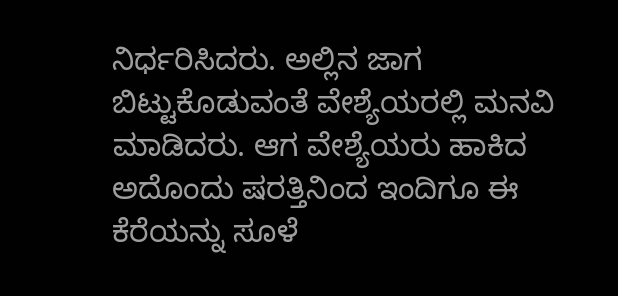ನಿರ್ಧರಿಸಿದರು. ಅಲ್ಲಿನ ಜಾಗ ಬಿಟ್ಟುಕೊಡುವಂತೆ ವೇಶ್ಯೆಯರಲ್ಲಿ ಮನವಿ ಮಾಡಿದರು. ಆಗ ವೇಶ್ಯೆಯರು ಹಾಕಿದ ಅದೊಂದು ಷರತ್ತಿನಿಂದ ಇಂದಿಗೂ ಈ ಕೆರೆಯನ್ನು ಸೂಳೆ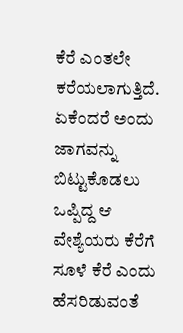ಕೆರೆ ಎಂತಲೇ ಕರೆಯಲಾಗುತ್ತಿದೆ. ಏಕೆಂದರೆ ಅಂದು ಜಾಗವನ್ನು ಬಿಟ್ಟುಕೊಡಲು ಒಪ್ಪಿದ್ದ ಆ ವೇಶ್ಯೆಯರು ಕೆರೆಗೆ ಸೂಳೆ ಕೆರೆ ಎಂದು ಹೆಸರಿಡುವಂತೆ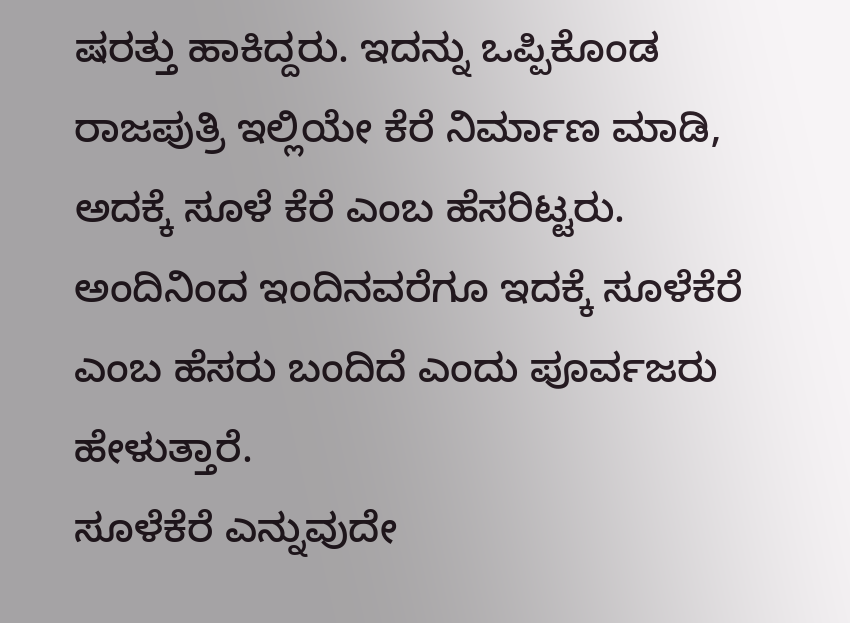ಷರತ್ತು ಹಾಕಿದ್ದರು. ಇದನ್ನು ಒಪ್ಪಿಕೊಂಡ ರಾಜಪುತ್ರಿ ಇಲ್ಲಿಯೇ ಕೆರೆ ನಿರ್ಮಾಣ ಮಾಡಿ, ಅದಕ್ಕೆ ಸೂಳೆ ಕೆರೆ ಎಂಬ ಹೆಸರಿಟ್ಟರು. ಅಂದಿನಿಂದ ಇಂದಿನವರೆಗೂ ಇದಕ್ಕೆ ಸೂಳೆಕೆರೆ ಎಂಬ ಹೆಸರು ಬಂದಿದೆ ಎಂದು ಪೂರ್ವಜರು ಹೇಳುತ್ತಾರೆ.
ಸೂಳೆಕೆರೆ ಎನ್ನುವುದೇ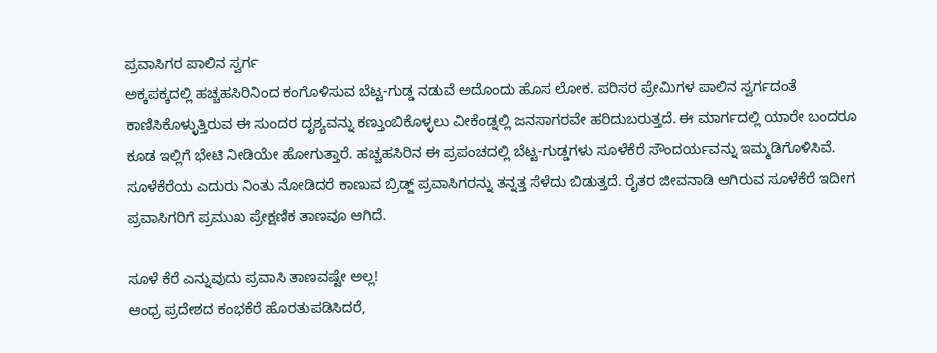ಪ್ರವಾಸಿಗರ ಪಾಲಿನ ಸ್ವರ್ಗ
ಅಕ್ಕಪಕ್ಕದಲ್ಲಿ ಹಚ್ಚಹಸಿರಿನಿಂದ ಕಂಗೊಳಿಸುವ ಬೆಟ್ಟ-ಗುಡ್ಡ ನಡುವೆ ಅದೊಂದು ಹೊಸ ಲೋಕ. ಪರಿಸರ ಪ್ರೇಮಿಗಳ ಪಾಲಿನ ಸ್ವರ್ಗದಂತೆ ಕಾಣಿಸಿಕೊಳ್ಳುತ್ತಿರುವ ಈ ಸುಂದರ ದೃಶ್ಯವನ್ನು ಕಣ್ತುಂಬಿಕೊಳ್ಳಲು ವೀಕೆಂಡ್ನಲ್ಲಿ ಜನಸಾಗರವೇ ಹರಿದುಬರುತ್ತದೆ. ಈ ಮಾರ್ಗದಲ್ಲಿ ಯಾರೇ ಬಂದರೂ ಕೂಡ ಇಲ್ಲಿಗೆ ಭೇಟಿ ನೀಡಿಯೇ ಹೋಗುತ್ತಾರೆ. ಹಚ್ಚಹಸಿರಿನ ಈ ಪ್ರಪಂಚದಲ್ಲಿ ಬೆಟ್ಟ-ಗುಡ್ಡಗಳು ಸೂಳೆಕೆರೆ ಸೌಂದರ್ಯವನ್ನು ಇಮ್ಮಡಿಗೊಳಿಸಿವೆ. ಸೂಳೆಕೆರೆಯ ಎದುರು ನಿಂತು ನೋಡಿದರೆ ಕಾಣುವ ಬ್ರಿಡ್ಜ್ ಪ್ರವಾಸಿಗರನ್ನು ತನ್ನತ್ತ ಸೆಳೆದು ಬಿಡುತ್ತದೆ. ರೈತರ ಜೀವನಾಡಿ ಆಗಿರುವ ಸೂಳೆಕೆರೆ ಇದೀಗ ಪ್ರವಾಸಿಗರಿಗೆ ಪ್ರಮುಖ ಪ್ರೇಕ್ಷಣಿಕ ತಾಣವೂ ಆಗಿದೆ.

ಸೂಳೆ ಕೆರೆ ಎನ್ನುವುದು ಪ್ರವಾಸಿ ತಾಣವಷ್ಟೇ ಅಲ್ಲ!
ಆಂಧ್ರ ಪ್ರದೇಶದ ಕಂಭಕೆರೆ ಹೊರತುಪಡಿಸಿದರೆ,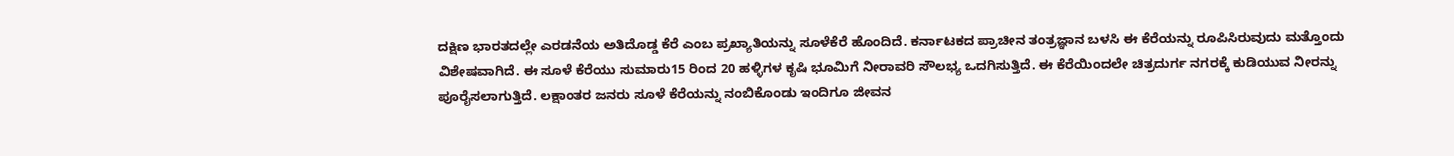ದಕ್ಷಿಣ ಭಾರತದಲ್ಲೇ ಎರಡನೆಯ ಅತಿದೊಡ್ಡ ಕೆರೆ ಎಂಬ ಪ್ರಖ್ಯಾತಿಯನ್ನು ಸೂಳೆಕೆರೆ ಹೊಂದಿದೆ. ಕರ್ನಾಟಕದ ಪ್ರಾಚೀನ ತಂತ್ರಜ್ಞಾನ ಬಳಸಿ ಈ ಕೆರೆಯನ್ನು ರೂಪಿಸಿರುವುದು ಮತ್ತೊಂದು ವಿಶೇಷವಾಗಿದೆ. ಈ ಸೂಳೆ ಕೆರೆಯು ಸುಮಾರು15 ರಿಂದ 20 ಹಳ್ಳಿಗಳ ಕೃಷಿ ಭೂಮಿಗೆ ನೀರಾವರಿ ಸೌಲಭ್ಯ ಒದಗಿಸುತ್ತಿದೆ. ಈ ಕೆರೆಯಿಂದಲೇ ಚಿತ್ರದುರ್ಗ ನಗರಕ್ಕೆ ಕುಡಿಯುವ ನೀರನ್ನು ಪೂರೈಸಲಾಗುತ್ತಿದೆ. ಲಕ್ಷಾಂತರ ಜನರು ಸೂಳೆ ಕೆರೆಯನ್ನು ನಂಬಿಕೊಂಡು ಇಂದಿಗೂ ಜೀವನ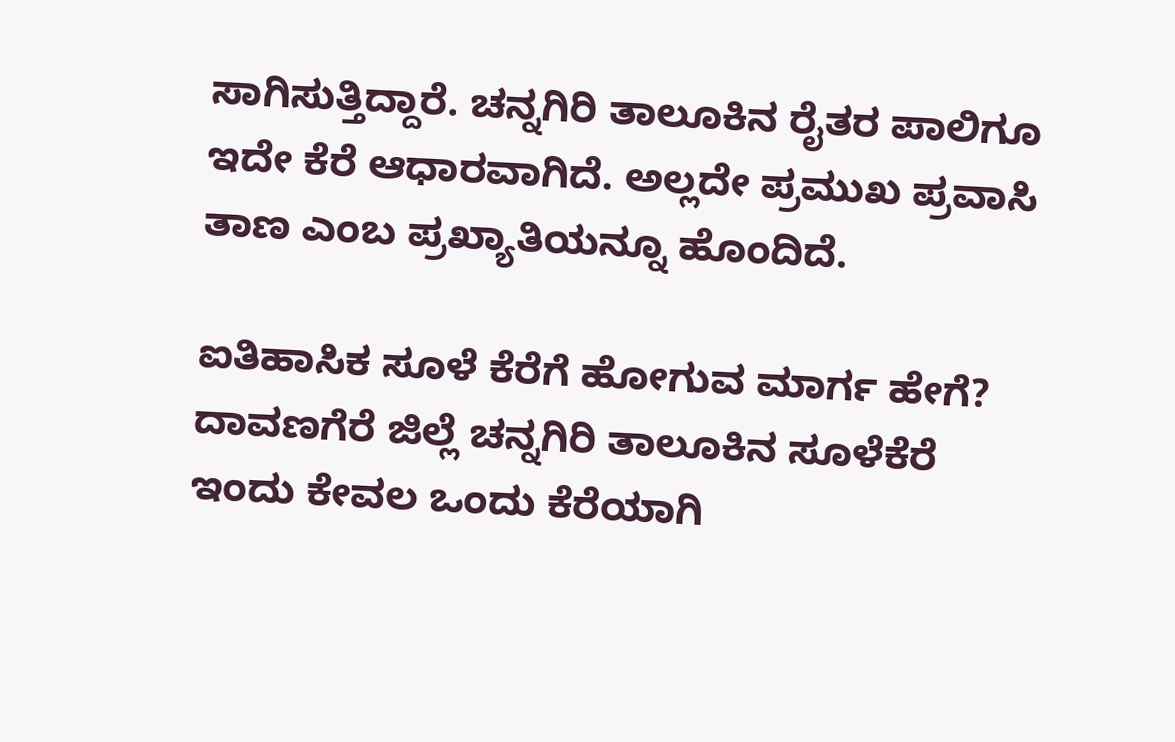ಸಾಗಿಸುತ್ತಿದ್ದಾರೆ. ಚನ್ನಗಿರಿ ತಾಲೂಕಿನ ರೈತರ ಪಾಲಿಗೂ ಇದೇ ಕೆರೆ ಆಧಾರವಾಗಿದೆ. ಅಲ್ಲದೇ ಪ್ರಮುಖ ಪ್ರವಾಸಿ ತಾಣ ಎಂಬ ಪ್ರಖ್ಯಾತಿಯನ್ನೂ ಹೊಂದಿದೆ.

ಐತಿಹಾಸಿಕ ಸೂಳೆ ಕೆರೆಗೆ ಹೋಗುವ ಮಾರ್ಗ ಹೇಗೆ?
ದಾವಣಗೆರೆ ಜಿಲ್ಲೆ ಚನ್ನಗಿರಿ ತಾಲೂಕಿನ ಸೂಳೆಕೆರೆ ಇಂದು ಕೇವಲ ಒಂದು ಕೆರೆಯಾಗಿ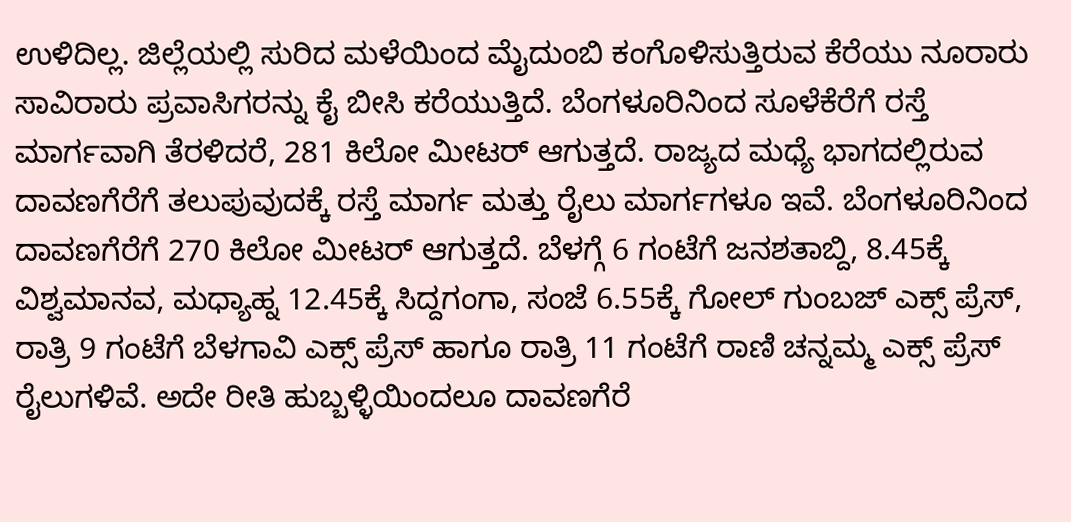ಉಳಿದಿಲ್ಲ. ಜಿಲ್ಲೆಯಲ್ಲಿ ಸುರಿದ ಮಳೆಯಿಂದ ಮೈದುಂಬಿ ಕಂಗೊಳಿಸುತ್ತಿರುವ ಕೆರೆಯು ನೂರಾರು ಸಾವಿರಾರು ಪ್ರವಾಸಿಗರನ್ನು ಕೈ ಬೀಸಿ ಕರೆಯುತ್ತಿದೆ. ಬೆಂಗಳೂರಿನಿಂದ ಸೂಳೆಕೆರೆಗೆ ರಸ್ತೆ ಮಾರ್ಗವಾಗಿ ತೆರಳಿದರೆ, 281 ಕಿಲೋ ಮೀಟರ್ ಆಗುತ್ತದೆ. ರಾಜ್ಯದ ಮಧ್ಯೆ ಭಾಗದಲ್ಲಿರುವ ದಾವಣಗೆರೆಗೆ ತಲುಪುವುದಕ್ಕೆ ರಸ್ತೆ ಮಾರ್ಗ ಮತ್ತು ರೈಲು ಮಾರ್ಗಗಳೂ ಇವೆ. ಬೆಂಗಳೂರಿನಿಂದ ದಾವಣಗೆರೆಗೆ 270 ಕಿಲೋ ಮೀಟರ್ ಆಗುತ್ತದೆ. ಬೆಳಗ್ಗೆ 6 ಗಂಟೆಗೆ ಜನಶತಾಬ್ದಿ, 8.45ಕ್ಕೆ ವಿಶ್ವಮಾನವ, ಮಧ್ಯಾಹ್ನ 12.45ಕ್ಕೆ ಸಿದ್ದಗಂಗಾ, ಸಂಜೆ 6.55ಕ್ಕೆ ಗೋಲ್ ಗುಂಬಜ್ ಎಕ್ಸ್ ಪ್ರೆಸ್, ರಾತ್ರಿ 9 ಗಂಟೆಗೆ ಬೆಳಗಾವಿ ಎಕ್ಸ್ ಪ್ರೆಸ್ ಹಾಗೂ ರಾತ್ರಿ 11 ಗಂಟೆಗೆ ರಾಣಿ ಚನ್ನಮ್ಮ ಎಕ್ಸ್ ಪ್ರೆಸ್ ರೈಲುಗಳಿವೆ. ಅದೇ ರೀತಿ ಹುಬ್ಬಳ್ಳಿಯಿಂದಲೂ ದಾವಣಗೆರೆ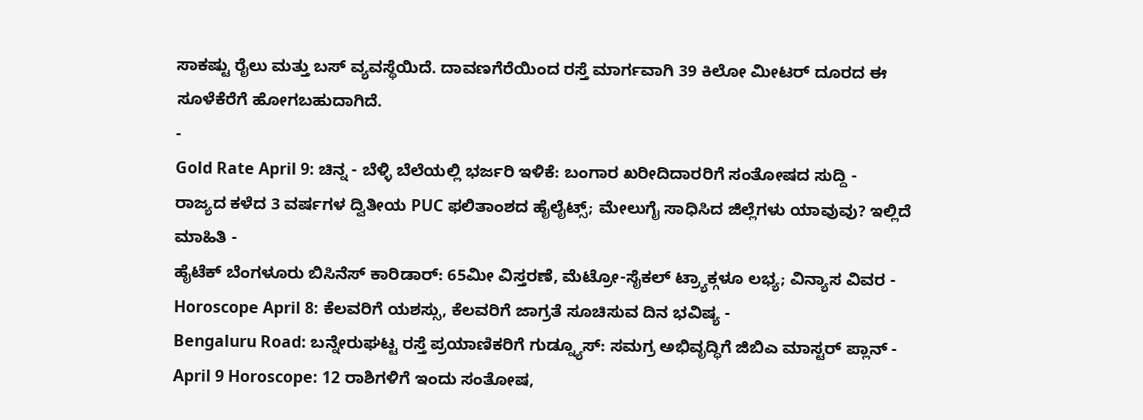ಸಾಕಷ್ಟು ರೈಲು ಮತ್ತು ಬಸ್ ವ್ಯವಸ್ಥೆಯಿದೆ. ದಾವಣಗೆರೆಯಿಂದ ರಸ್ತೆ ಮಾರ್ಗವಾಗಿ 39 ಕಿಲೋ ಮೀಟರ್ ದೂರದ ಈ ಸೂಳೆಕೆರೆಗೆ ಹೋಗಬಹುದಾಗಿದೆ.
-
Gold Rate April 9: ಚಿನ್ನ - ಬೆಳ್ಳಿ ಬೆಲೆಯಲ್ಲಿ ಭರ್ಜರಿ ಇಳಿಕೆ: ಬಂಗಾರ ಖರೀದಿದಾರರಿಗೆ ಸಂತೋಷದ ಸುದ್ದಿ -
ರಾಜ್ಯದ ಕಳೆದ 3 ವರ್ಷಗಳ ದ್ವಿತೀಯ PUC ಫಲಿತಾಂಶದ ಹೈಲೈಟ್ಸ್; ಮೇಲುಗೈ ಸಾಧಿಸಿದ ಜಿಲ್ಲೆಗಳು ಯಾವುವು? ಇಲ್ಲಿದೆ ಮಾಹಿತಿ -
ಹೈಟೆಕ್ ಬೆಂಗಳೂರು ಬಿಸಿನೆಸ್ ಕಾರಿಡಾರ್: 65ಮೀ ವಿಸ್ತರಣೆ, ಮೆಟ್ರೋ-ಸೈಕಲ್ ಟ್ರ್ಯಾಕ್ಗಳೂ ಲಭ್ಯ; ವಿನ್ಯಾಸ ವಿವರ -
Horoscope April 8: ಕೆಲವರಿಗೆ ಯಶಸ್ಸು, ಕೆಲವರಿಗೆ ಜಾಗ್ರತೆ ಸೂಚಿಸುವ ದಿನ ಭವಿಷ್ಯ -
Bengaluru Road: ಬನ್ನೇರುಘಟ್ಟ ರಸ್ತೆ ಪ್ರಯಾಣಿಕರಿಗೆ ಗುಡ್ನ್ಯೂಸ್: ಸಮಗ್ರ ಅಭಿವೃದ್ಧಿಗೆ ಜಿಬಿಎ ಮಾಸ್ಟರ್ ಪ್ಲಾನ್ -
April 9 Horoscope: 12 ರಾಶಿಗಳಿಗೆ ಇಂದು ಸಂತೋಷ,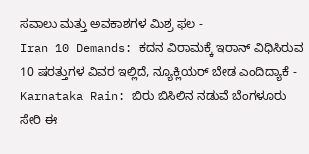ಸವಾಲು ಮತ್ತು ಅವಕಾಶಗಳ ಮಿಶ್ರ ಫಲ -
Iran 10 Demands: ಕದನ ವಿರಾಮಕ್ಕೆ ಇರಾನ್ ವಿಧಿಸಿರುವ 10 ಷರತ್ತುಗಳ ವಿವರ ಇಲ್ಲಿದೆ, ನ್ಯೂಕ್ಲಿಯರ್ ಬೇಡ ಎಂದಿದ್ಯಾಕೆ -
Karnataka Rain: ಬಿರು ಬಿಸಿಲಿನ ನಡುವೆ ಬೆಂಗಳೂರು ಸೇರಿ ಈ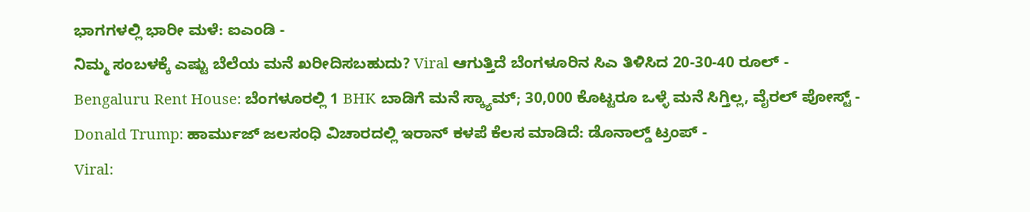ಭಾಗಗಳಲ್ಲಿ ಭಾರೀ ಮಳೆ: ಐಎಂಡಿ -
ನಿಮ್ಮ ಸಂಬಳಕ್ಕೆ ಎಷ್ಟು ಬೆಲೆಯ ಮನೆ ಖರೀದಿಸಬಹುದು? Viral ಆಗುತ್ತಿದೆ ಬೆಂಗಳೂರಿನ ಸಿಎ ತಿಳಿಸಿದ 20-30-40 ರೂಲ್ -
Bengaluru Rent House: ಬೆಂಗಳೂರಲ್ಲಿ 1 BHK ಬಾಡಿಗೆ ಮನೆ ಸ್ಕ್ಯಾಮ್; 30,000 ಕೊಟ್ಟರೂ ಒಳ್ಳೆ ಮನೆ ಸಿಗ್ತಿಲ್ಲ, ವೈರಲ್ ಪೋಸ್ಟ್ -
Donald Trump: ಹಾರ್ಮುಜ್ ಜಲಸಂಧಿ ವಿಚಾರದಲ್ಲಿ ಇರಾನ್ ಕಳಪೆ ಕೆಲಸ ಮಾಡಿದೆ: ಡೊನಾಲ್ಡ್ ಟ್ರಂಪ್ -
Viral: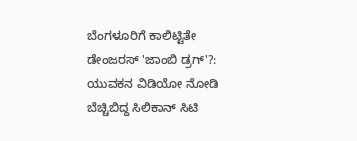ಬೆಂಗಳೂರಿಗೆ ಕಾಲಿಟ್ಟಿತೇ ಡೇಂಜರಸ್ 'ಜಾಂಬಿ ಡ್ರಗ್'?: ಯುವಕನ ವಿಡಿಯೋ ನೋಡಿ ಬೆಚ್ಚಿಬಿದ್ದ ಸಿಲಿಕಾನ್ ಸಿಟಿ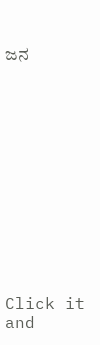ಜನ












Click it and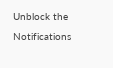Unblock the Notifications